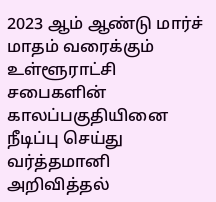2023 ஆம் ஆண்டு மார்ச் மாதம் வரைக்கும் உள்ளூராட்சி சபைகளின் காலப்பகுதியினை நீடிப்பு செய்து வர்த்தமானி அறிவித்தல்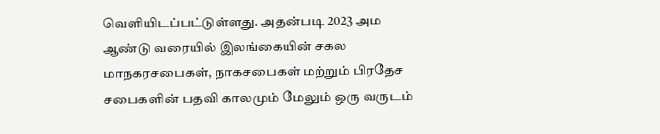வெளியிடப்பட்டுள்ளது. அதன்படி 2023 அம ஆண்டு வரையில் இலங்கையின் சகல மாநகரசபைகள், நாகசபைகள் மற்றும் பிரதேச சபைகளின் பதவி காலமும் மேலும் ஒரு வருடம்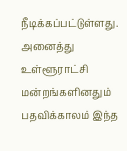நீடிக்கப்பட்டுள்ளது.
அனைத்து உள்ளூராட்சி மன்றங்களினதும் பதவிக்காலம் இந்த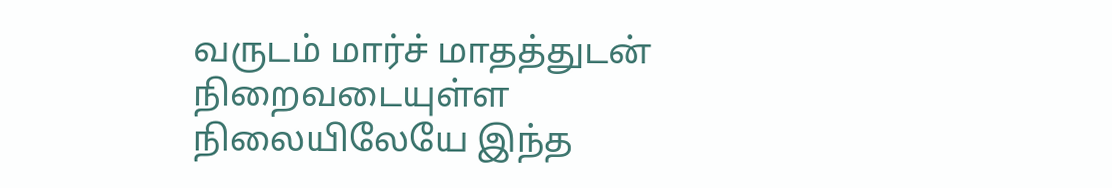வருடம் மார்ச் மாதத்துடன் நிறைவடையுள்ள நிலையிலேயே இந்த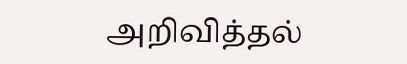அறிவித்தல்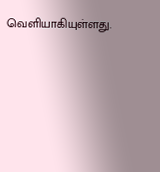வெளியாகியுள்ளது.